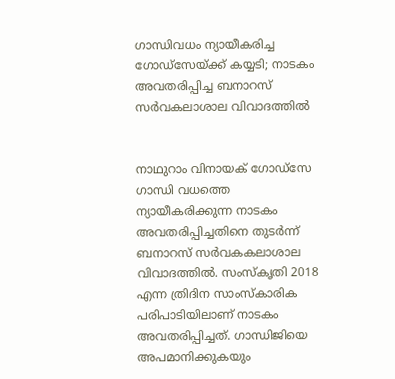ഗാന്ധിവധം ന്യായീകരിച്ച ഗോഡ്സേയ്ക്ക് കയ്യടി; നാടകം അവതരിപ്പിച്ച ബനാറസ് സര്‍വകലാശാല വിവാദത്തില്‍


നാഥുറാം വിനായക് ഗോഡ്‌സേ ഗാന്ധി വധത്തെ ന്യായീകരിക്കുന്ന നാടകം അവതരിപ്പിച്ചതിനെ തുടര്‍ന്ന് ബനാറസ് സര്‍വകകലാശാല വിവാദത്തില്‍. സംസ്‌കൃതി 2018 എന്ന ത്രിദിന സാംസ്‌കാരിക പരിപാടിയിലാണ് നാടകം അവതരിപ്പിച്ചത്. ഗാന്ധിജിയെ അപമാനിക്കുകയും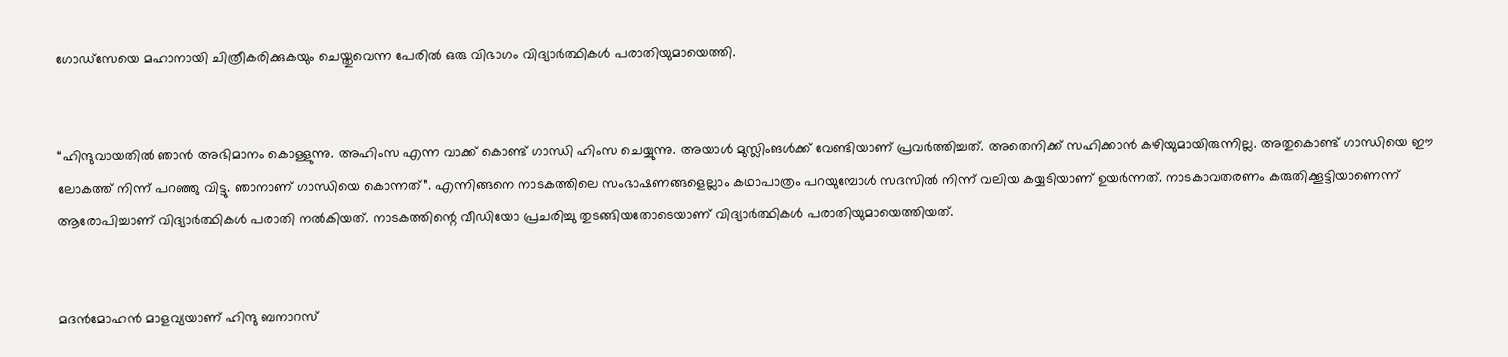ഗോഡ്‌സേയെ മഹാനായി ചിത്രീകരിക്കുകയും ചെയ്തുവെന്ന പേരില്‍ ഒരു വിഭാഗം വിദ്യാര്‍ത്ഥികള്‍ പരാതിയുമായെത്തി.


“ഹിന്ദുവായതില്‍ ഞാന്‍ അഭിമാനം കൊള്ളുന്നു. അഹിംസ എന്ന വാക്ക് കൊണ്ട് ഗാന്ധി ഹിംസ ചെയ്യുന്നു. അയാള്‍ മുസ്ലിംങള്‍ക്ക് വേണ്ടിയാണ് പ്രവര്‍ത്തിച്ചത്. അതെനിക്ക് സഹിക്കാന്‍ കഴിയുമായിരുന്നില്ല. അതുകൊണ്ട് ഗാന്ധിയെ ഈ ലോകത്ത് നിന്ന് പറഞ്ഞു വിട്ടു. ഞാനാണ് ഗാന്ധിയെ കൊന്നത്”. എന്നിങ്ങനെ നാടകത്തിലെ സംഭാഷണങ്ങളെല്ലാം കഥാപാത്രം പറയുമ്പോള്‍ സദസില്‍ നിന്ന് വലിയ കയ്യടിയാണ് ഉയര്‍ന്നത്. നാടകാവതരണം കരുതിക്കൂട്ടിയാണെന്ന് ആരോപിച്ചാണ് വിദ്യാര്‍ത്ഥികള്‍ പരാതി നല്‍കിയത്. നാടകത്തിന്റെ വീഡിയോ പ്രചരിച്ചു തുടങ്ങിയതോടെയാണ് വിദ്യാര്‍ത്ഥികള്‍ പരാതിയുമായെത്തിയത്.


മദന്‍മോഹന്‍ മാളവ്യയാണ് ഹിന്ദു ബനാറസ്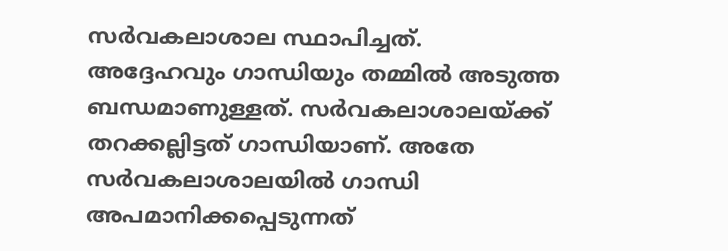സര്‍വകലാശാല സ്ഥാപിച്ചത്. അദ്ദേഹവും ഗാന്ധിയും തമ്മില്‍ അടുത്ത ബന്ധമാണുള്ളത്. സര്‍വകലാശാലയ്ക്ക് തറക്കല്ലിട്ടത് ഗാന്ധിയാണ്. അതേ സര്‍വകലാശാലയില്‍ ഗാന്ധി അപമാനിക്കപ്പെടുന്നത്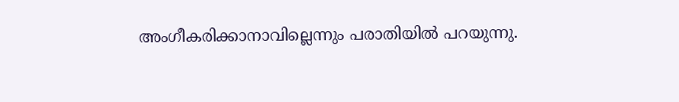അംഗീകരിക്കാനാവില്ലെന്നും പരാതിയില്‍ പറയുന്നു.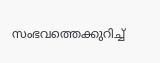സംഭവത്തെക്കുറിച്ച്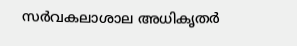സര്‍വകലാശാല അധികൃതര്‍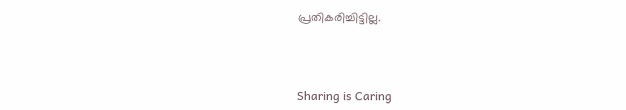പ്രതികരിച്ചിട്ടില്ല.



Sharing is Caring